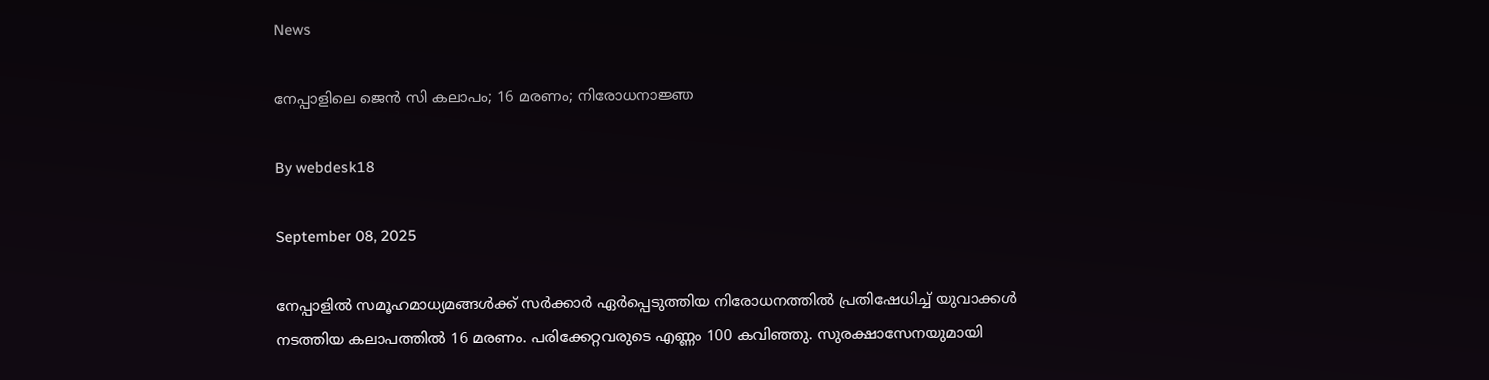News

നേപ്പാളിലെ ജെന്‍ സി കലാപം; 16 മരണം; നിരോധനാജ്ഞ

By webdesk18

September 08, 2025

നേപ്പാളില്‍ സമൂഹമാധ്യമങ്ങള്‍ക്ക് സര്‍ക്കാര്‍ ഏര്‍പ്പെടുത്തിയ നിരോധനത്തില്‍ പ്രതിഷേധിച്ച് യുവാക്കള്‍ നടത്തിയ കലാപത്തില്‍ 16 മരണം. പരിക്കേറ്റവരുടെ എണ്ണം 100 കവിഞ്ഞു. സുരക്ഷാസേനയുമായി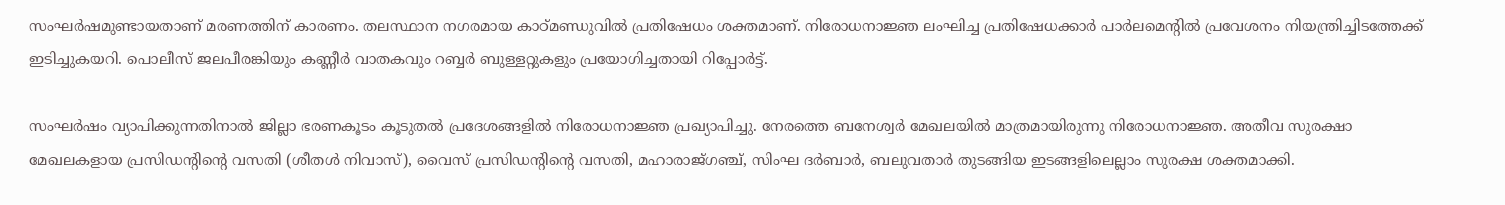സംഘര്‍ഷമുണ്ടായതാണ് മരണത്തിന് കാരണം. തലസ്ഥാന നഗരമായ കാഠ്മണ്ഡുവില്‍ പ്രതിഷേധം ശക്തമാണ്. നിരോധനാജ്ഞ ലംഘിച്ച പ്രതിഷേധക്കാര്‍ പാര്‍ലമെന്റില്‍ പ്രവേശനം നിയന്ത്രിച്ചിടത്തേക്ക് ഇടിച്ചുകയറി. പൊലീസ് ജലപീരങ്കിയും കണ്ണീര്‍ വാതകവും റബ്ബര്‍ ബുള്ളറ്റുകളും പ്രയോഗിച്ചതായി റിപ്പോര്‍ട്ട്.

സംഘര്‍ഷം വ്യാപിക്കുന്നതിനാല്‍ ജില്ലാ ഭരണകൂടം കൂടുതല്‍ പ്രദേശങ്ങളില്‍ നിരോധനാജ്ഞ പ്രഖ്യാപിച്ചു. നേരത്തെ ബനേശ്വര്‍ മേഖലയില്‍ മാത്രമായിരുന്നു നിരോധനാജ്ഞ. അതീവ സുരക്ഷാ മേഖലകളായ പ്രസിഡന്റിന്റെ വസതി (ശീതള്‍ നിവാസ്), വൈസ് പ്രസിഡന്റിന്റെ വസതി, മഹാരാജ്ഗഞ്ച്, സിംഘ ദര്‍ബാര്‍, ബലുവതാര്‍ തുടങ്ങിയ ഇടങ്ങളിലെല്ലാം സുരക്ഷ ശക്തമാക്കി.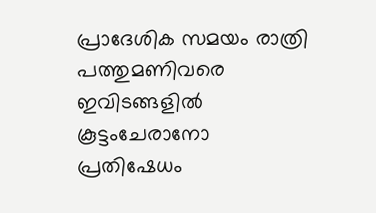പ്രാദേശിക സമയം രാത്രി പത്തുമണിവരെ ഇവിടങ്ങളില്‍ കൂട്ടംചേരാനോ പ്രതിഷേധം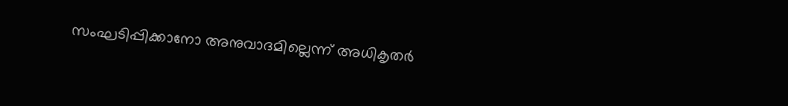സംഘടിപ്പിക്കാനോ അനുവാദമില്ലെന്ന് അധികൃതര്‍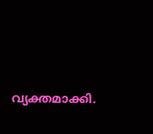വ്യക്തമാക്കി.